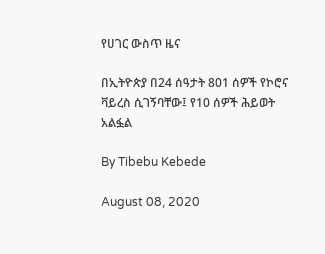የሀገር ውስጥ ዜና

በኢትዮጵያ በ24 ሰዓታት 801 ሰዎች የኮሮና ቫይረስ ሲገኝባቸው፤ የ10 ሰዎች ሕይወት አልፏል

By Tibebu Kebede

August 08, 2020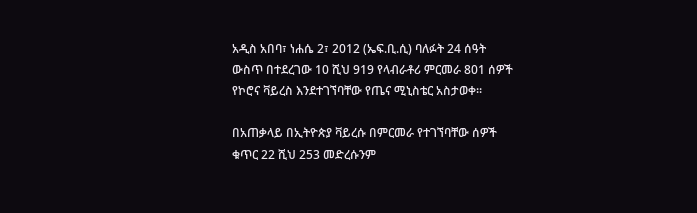አዲስ አበባ፣ ነሐሴ 2፣ 2012 (ኤፍ.ቢ.ሲ) ባለፉት 24 ሰዓት ውስጥ በተደረገው 10 ሺህ 919 የላብራቶሪ ምርመራ 801 ሰዎች የኮሮና ቫይረስ እንደተገኘባቸው የጤና ሚኒስቴር አስታወቀ።

በአጠቃላይ በኢትዮጵያ ቫይረሱ በምርመራ የተገኘባቸው ሰዎች ቁጥር 22 ሺህ 253 መድረሱንም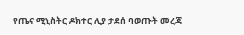የጤና ሚኒስትር ዶክተር ሊያ ታደሰ ባወጡት መረጃ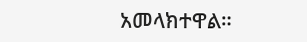አመላክተዋል።